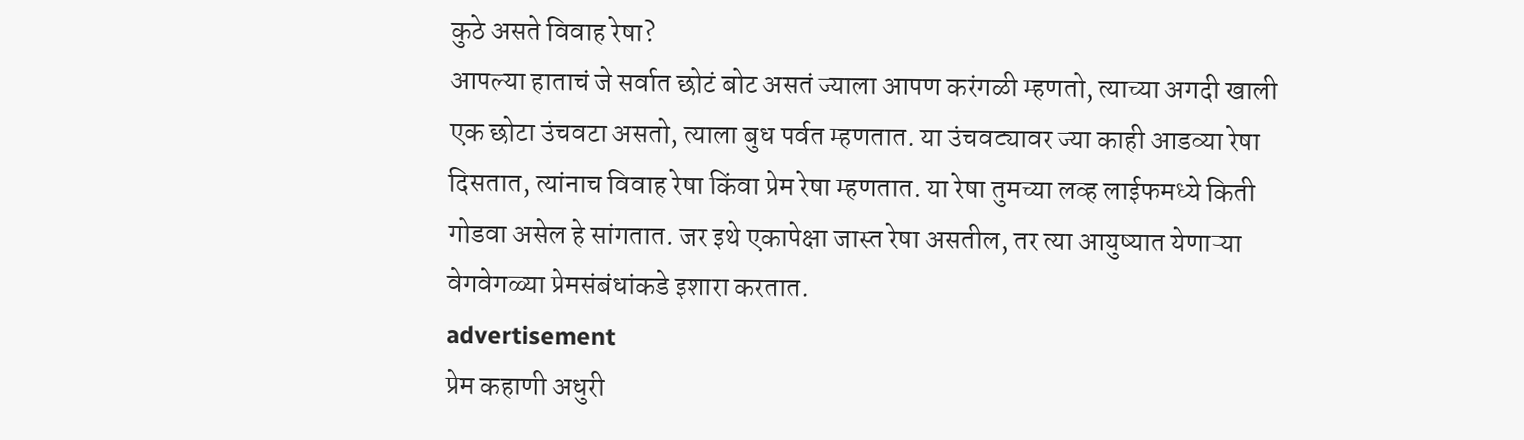कुठे असते विवाह रेषा?
आपल्या हाताचं जे सर्वात छोटं बोट असतं ज्याला आपण करंगळी म्हणतो, त्याच्या अगदी खाली एक छोटा उंचवटा असतो, त्याला बुध पर्वत म्हणतात. या उंचवट्यावर ज्या काही आडव्या रेषा दिसतात, त्यांनाच विवाह रेषा किंवा प्रेम रेषा म्हणतात. या रेषा तुमच्या लव्ह लाईफमध्ये किती गोडवा असेल हे सांगतात. जर इथे एकापेक्षा जास्त रेषा असतील, तर त्या आयुष्यात येणाऱ्या वेगवेगळ्या प्रेमसंबंधांकडे इशारा करतात.
advertisement
प्रेम कहाणी अधुरी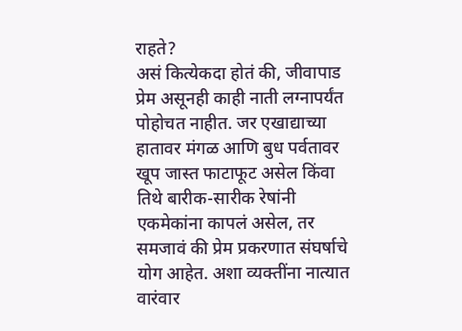राहते?
असं कित्येकदा होतं की, जीवापाड प्रेम असूनही काही नाती लग्नापर्यंत पोहोचत नाहीत. जर एखाद्याच्या हातावर मंगळ आणि बुध पर्वतावर खूप जास्त फाटाफूट असेल किंवा तिथे बारीक-सारीक रेषांनी एकमेकांना कापलं असेल, तर समजावं की प्रेम प्रकरणात संघर्षाचे योग आहेत. अशा व्यक्तींना नात्यात वारंवार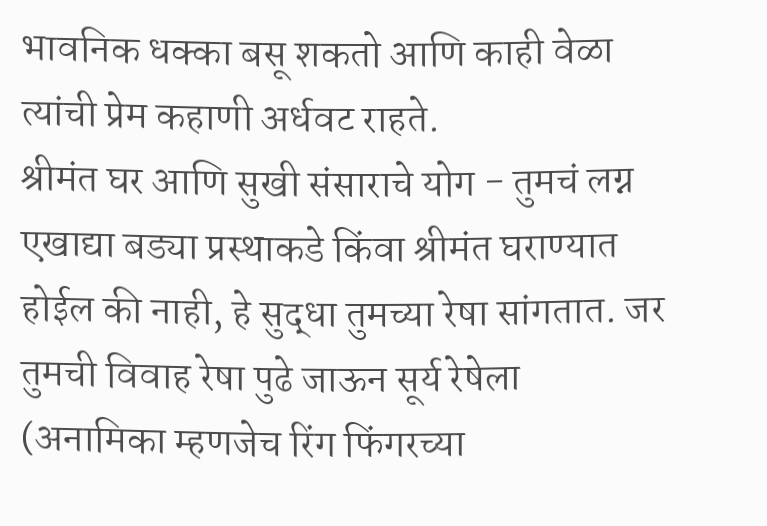भावनिक धक्का बसू शकतो आणि काही वेळा त्यांची प्रेम कहाणी अर्धवट राहते.
श्रीमंत घर आणि सुखी संसाराचे योग - तुमचं लग्न एखाद्या बड्या प्रस्थाकडे किंवा श्रीमंत घराण्यात होईल की नाही, हे सुद्धा तुमच्या रेषा सांगतात. जर तुमची विवाह रेषा पुढे जाऊन सूर्य रेषेला (अनामिका म्हणजेच रिंग फिंगरच्या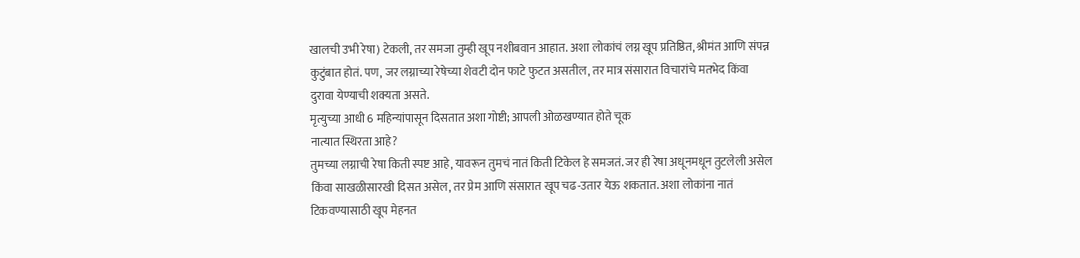खालची उभी रेषा) टेकली, तर समजा तुम्ही खूप नशीबवान आहात. अशा लोकांचं लग्न खूप प्रतिष्ठित, श्रीमंत आणि संपन्न कुटुंबात होतं. पण, जर लग्नाच्या रेषेच्या शेवटी दोन फाटे फुटत असतील, तर मात्र संसारात विचारांचे मतभेद किंवा दुरावा येण्याची शक्यता असते.
मृत्युच्या आधी 6 महिन्यांपासून दिसतात अशा गोष्टी; आपली ओळखण्यात होते चूक
नात्यात स्थिरता आहे?
तुमच्या लग्नाची रेषा किती स्पष्ट आहे, यावरून तुमचं नातं किती टिकेल हे समजतं. जर ही रेषा अधूनमधून तुटलेली असेल किंवा साखळीसारखी दिसत असेल, तर प्रेम आणि संसारात खूप चढ-उतार येऊ शकतात. अशा लोकांना नातं टिकवण्यासाठी खूप मेहनत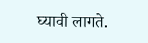घ्यावी लागते.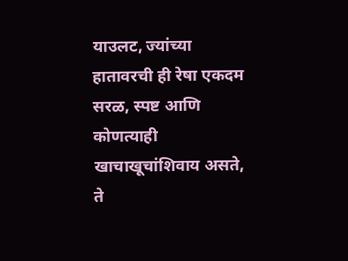याउलट, ज्यांच्या हातावरची ही रेषा एकदम सरळ, स्पष्ट आणि कोणत्याही खाचाखूचांशिवाय असते, ते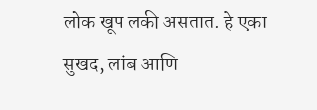लोक खूप लकी असतात. हे एका सुखद, लांब आणि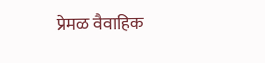प्रेमळ वैवाहिक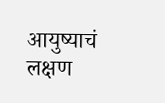आयुष्याचं लक्षण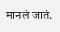मानलं जातं.